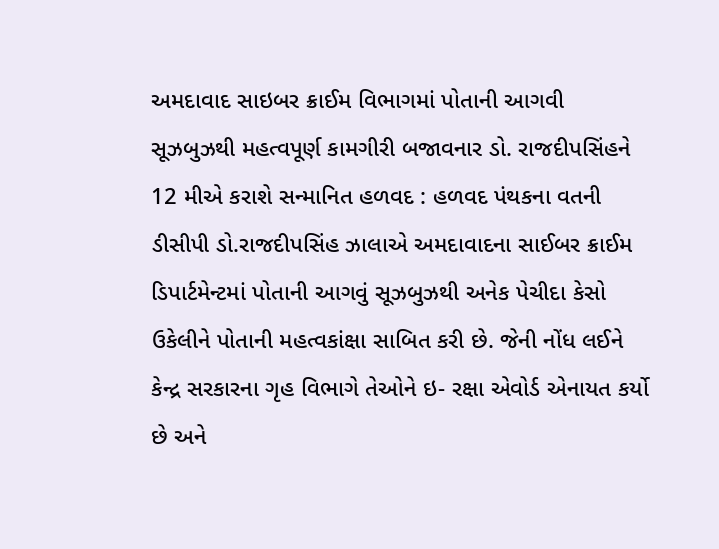અમદાવાદ સાઇબર ક્રાઈમ વિભાગમાં પોતાની આગવી સૂઝબુઝથી મહત્વપૂર્ણ કામગીરી બજાવનાર ડો. રાજદીપસિંહને 12 મીએ કરાશે સન્માનિત હળવદ : હળવદ પંથકના વતની ડીસીપી ડો.રાજદીપસિંહ ઝાલાએ અમદાવાદના સાઈબર ક્રાઈમ ડિપાર્ટમેન્ટમાં પોતાની આગવું સૂઝબુઝથી અનેક પેચીદા કેસો ઉકેલીને પોતાની મહત્વકાંક્ષા સાબિત કરી છે. જેની નોંધ લઈને કેન્દ્ર સરકારના ગૃહ વિભાગે તેઓને ઇ- રક્ષા એવોર્ડ એનાયત કર્યો છે અને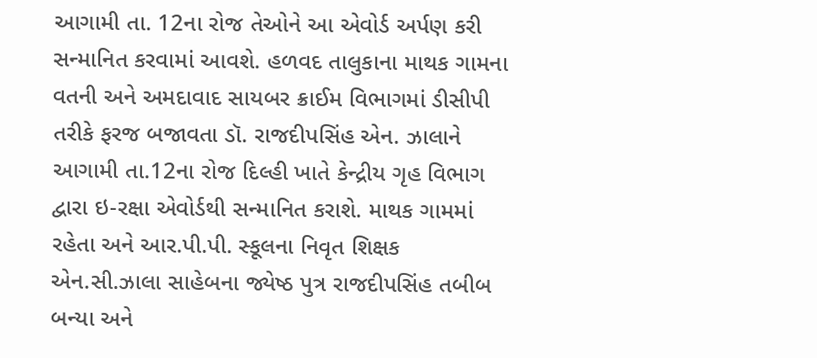આગામી તા. 12ના રોજ તેઓને આ એવોર્ડ અર્પણ કરી સન્માનિત કરવામાં આવશે. હળવદ તાલુકાના માથક ગામના વતની અને અમદાવાદ સાયબર ક્રાઈમ વિભાગમાં ડીસીપી તરીકે ફરજ બજાવતા ડૉ. રાજદીપસિંહ એન. ઝાલાને આગામી તા.12ના રોજ દિલ્હી ખાતે કેન્દ્રીય ગૃહ વિભાગ દ્વારા ઇ-રક્ષા એવોર્ડથી સન્માનિત કરાશે. માથક ગામમાં રહેતા અને આર.પી.પી. સ્કૂલના નિવૃત શિક્ષક એન.સી.ઝાલા સાહેબના જ્યેષ્ઠ પુત્ર રાજદીપસિંહ તબીબ બન્યા અને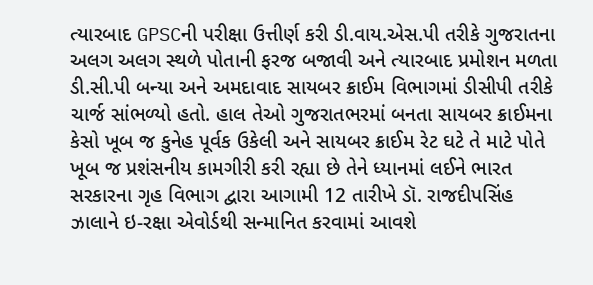ત્યારબાદ GPSCની પરીક્ષા ઉત્તીર્ણ કરી ડી.વાય.એસ.પી તરીકે ગુજરાતના અલગ અલગ સ્થળે પોતાની ફરજ બજાવી અને ત્યારબાદ પ્રમોશન મળતા ડી.સી.પી બન્યા અને અમદાવાદ સાયબર ક્રાઈમ વિભાગમાં ડીસીપી તરીકે ચાર્જ સાંભળ્યો હતો. હાલ તેઓ ગુજરાતભરમાં બનતા સાયબર ક્રાઈમના કેસો ખૂબ જ કુનેહ પૂર્વક ઉકેલી અને સાયબર ક્રાઈમ રેટ ઘટે તે માટે પોતે ખૂબ જ પ્રશંસનીય કામગીરી કરી રહ્યા છે તેને ધ્યાનમાં લઈને ભારત સરકારના ગૃહ વિભાગ દ્વારા આગામી 12 તારીખે ડૉ. રાજદીપસિંહ ઝાલાને ઇ-રક્ષા એવોર્ડથી સન્માનિત કરવામાં આવશે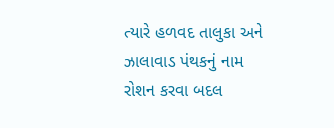ત્યારે હળવદ તાલુકા અને ઝાલાવાડ પંથકનું નામ રોશન કરવા બદલ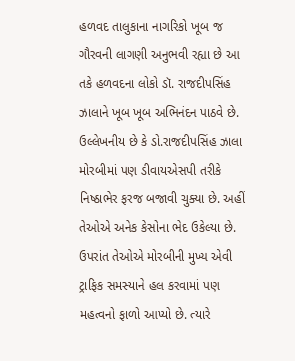હળવદ તાલુકાના નાગરિકો ખૂબ જ ગૌરવની લાગણી અનુભવી રહ્યા છે આ તકે હળવદના લોકો ડૉ. રાજદીપસિંહ ઝાલાને ખૂબ ખૂબ અભિનંદન પાઠવે છે. ઉલ્લેખનીય છે કે ડો.રાજદીપસિંહ ઝાલા મોરબીમાં પણ ડીવાયએસપી તરીકે નિષ્ઠાભેર ફરજ બજાવી ચુક્યા છે. અહીં તેઓએ અનેક કેસોના ભેદ ઉકેલ્યા છે. ઉપરાંત તેઓએ મોરબીની મુખ્ય એવી ટ્રાફિક સમસ્યાને હલ કરવામાં પણ મહત્વનો ફાળો આપ્યો છે. ત્યારે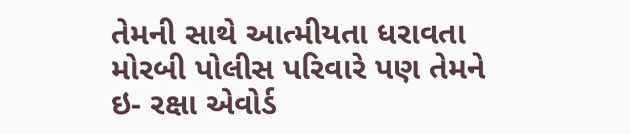તેમની સાથે આત્મીયતા ધરાવતા મોરબી પોલીસ પરિવારે પણ તેમને ઇ- રક્ષા એવોર્ડ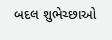બદલ શુભેચ્છાઓ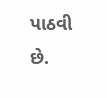પાઠવી છે.